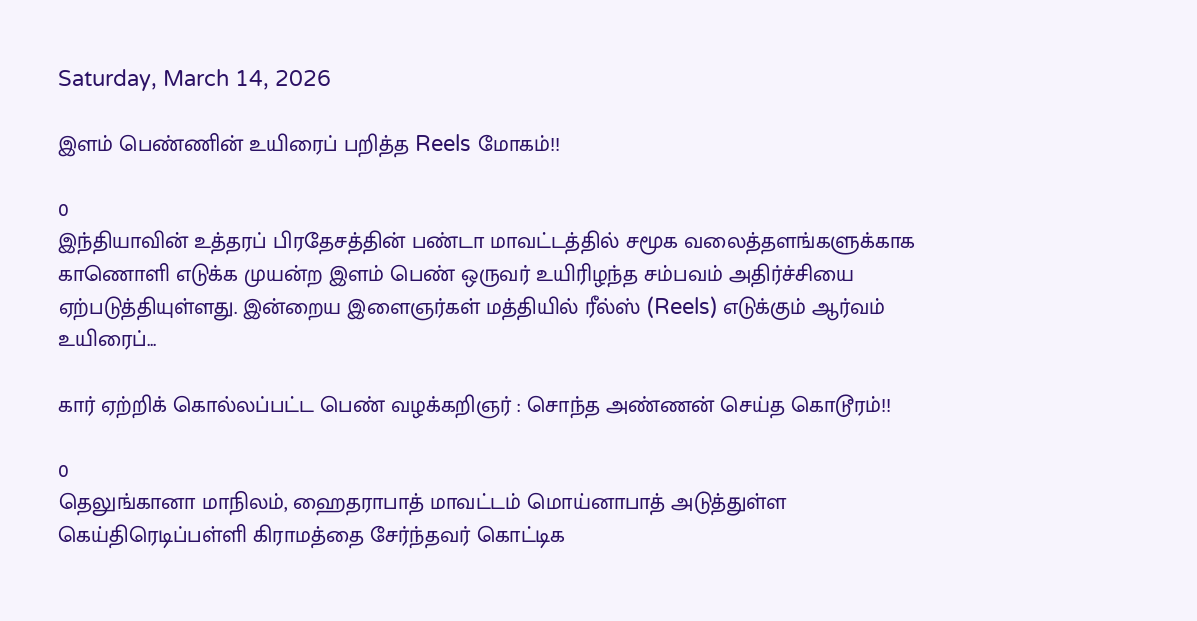Saturday, March 14, 2026

இளம் பெண்ணின் உயிரைப் பறித்த Reels மோகம்!!

0
இந்தியாவின் உத்தரப் பிரதேசத்தின் பண்டா மாவட்டத்தில் சமூக வலைத்தளங்களுக்காக காணொளி எடுக்க முயன்ற இளம் பெண் ஒருவர் உயிரிழந்த சம்பவம் அதிர்ச்சியை ஏற்படுத்தியுள்ளது. இன்றைய இளைஞர்கள் மத்தியில் ரீல்ஸ் (Reels) எடுக்கும் ஆர்வம் உயிரைப்...

கார் ஏற்றிக் கொல்லப்பட்ட பெண் வழக்கறிஞர் : சொந்த அண்ணன் செய்த கொடூரம்!!

0
தெலுங்கானா மாநிலம், ஹைதராபாத் மாவட்டம் மொய்னாபாத் அடுத்துள்ள கெய்திரெடிப்பள்ளி கிராமத்தை சேர்ந்தவர் கொட்டிக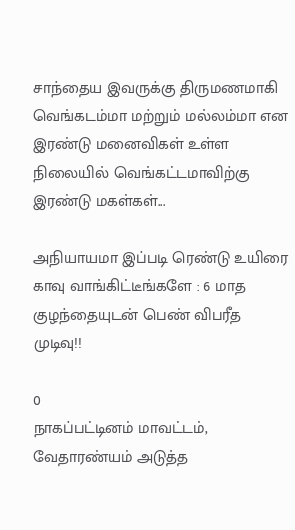சாந்தைய இவருக்கு திருமணமாகி வெங்கடம்மா மற்றும் மல்லம்மா என இரண்டு மனைவிகள் உள்ள நிலையில் வெங்கட்டமாவிற்கு இரண்டு மகள்கள்...

அநியாயமா இப்படி ரெண்டு உயிரை காவு வாங்கிட்டீங்களே : 6 மாத குழந்தையுடன் பெண் விபரீத முடிவு!!

0
நாகப்பட்டினம் மாவட்டம், வேதாரண்யம் அடுத்த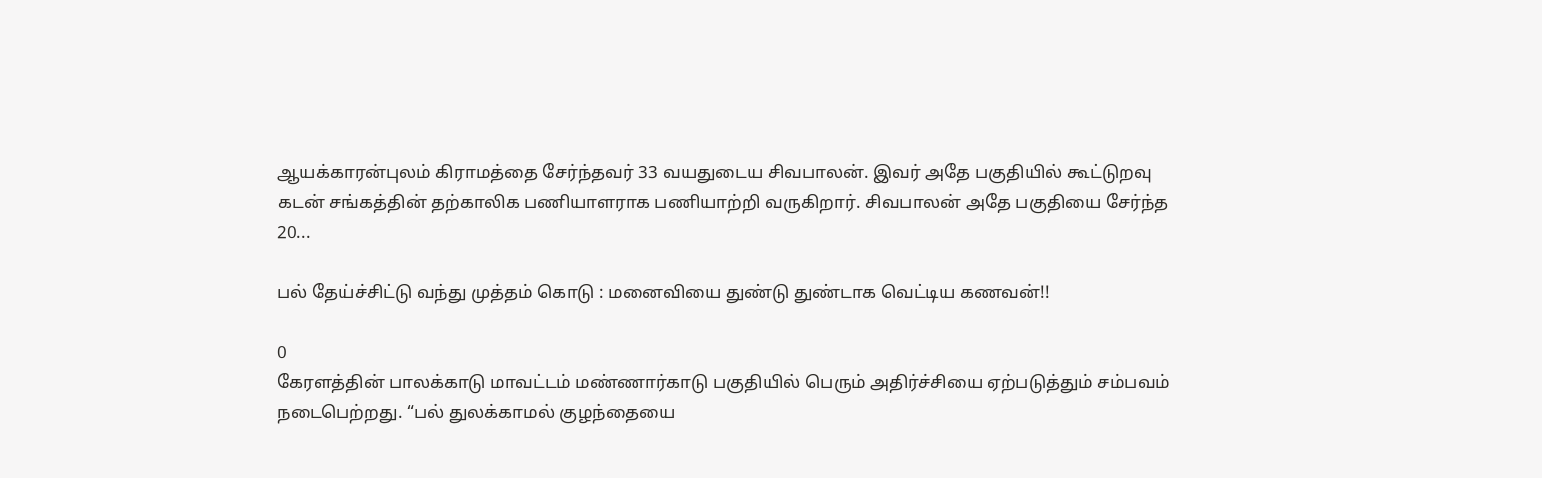ஆயக்காரன்புலம் கிராமத்தை சேர்ந்தவர் 33 வயதுடைய சிவபாலன். இவர் அதே பகுதியில் கூட்டுறவு கடன் சங்கத்தின் தற்காலிக பணியாளராக பணியாற்றி வருகிறார். சிவபாலன் அதே பகுதியை சேர்ந்த 20...

பல் தேய்ச்சிட்டு வந்து முத்தம் கொடு : மனைவியை துண்டு துண்டாக வெட்டிய கணவன்!!

0
கேரளத்தின் பாலக்காடு மாவட்டம் மண்ணார்காடு பகுதியில் பெரும் அதிர்ச்சியை ஏற்படுத்தும் சம்பவம் நடைபெற்றது. “பல் துலக்காமல் குழந்தையை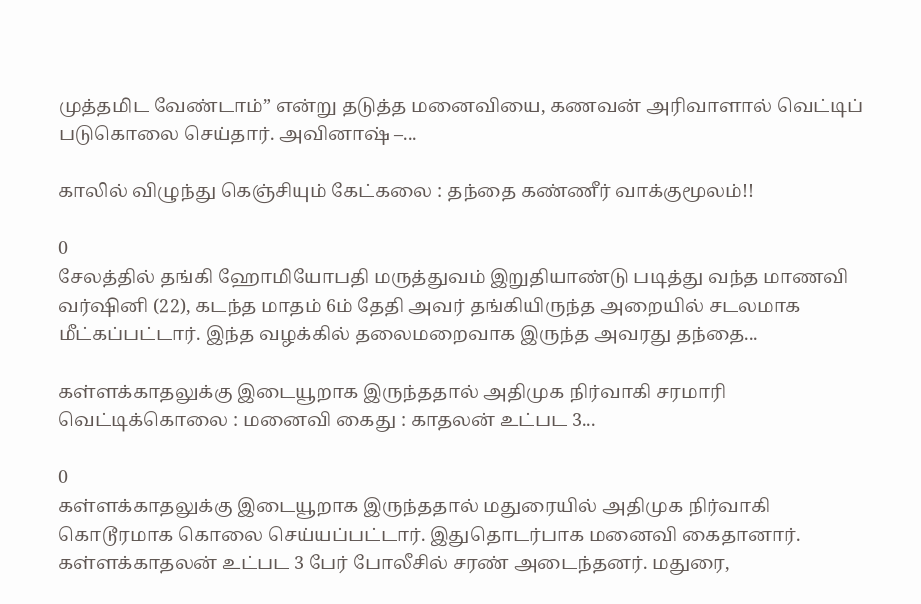முத்தமிட வேண்டாம்” என்று தடுத்த மனைவியை, கணவன் அரிவாளால் வெட்டிப் படுகொலை செய்தார். அவினாஷ் –...

காலில் விழுந்து கெஞ்சியும் கேட்கலை : தந்தை கண்ணீர் வாக்குமூலம்!!

0
சேலத்தில் தங்கி ஹோமியோபதி மருத்துவம் இறுதியாண்டு படித்து வந்த மாணவி வர்ஷினி (22), கடந்த மாதம் 6ம் தேதி அவர் தங்கியிருந்த அறையில் சடலமாக மீட்கப்பட்டார். இந்த வழக்கில் தலைமறைவாக இருந்த அவரது தந்தை...

கள்ளக்காதலுக்கு இடையூறாக இருந்ததால் அதிமுக நிர்வாகி சரமாரி வெட்டிக்கொலை : மனைவி கைது : காதலன் உட்பட 3...

0
கள்ளக்காதலுக்கு இடையூறாக இருந்ததால் மதுரையில் அதிமுக நிர்வாகி கொடூரமாக கொலை செய்யப்பட்டார். இதுதொடர்பாக மனைவி கைதானார். கள்ளக்காதலன் உட்பட 3 பேர் போலீசில் சரண் அடைந்தனர். மதுரை,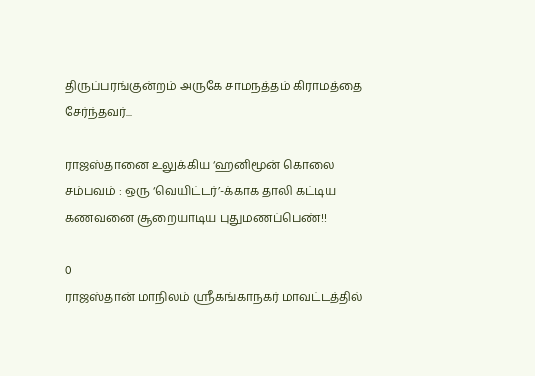திருப்பரங்குன்றம் அருகே சாமநத்தம் கிராமத்தை சேர்ந்தவர்...

ராஜஸ்தானை உலுக்கிய ‘ஹனிமூன் கொலை சம்பவம் : ஒரு ‘வெயிட்டர்’-க்காக தாலி கட்டிய கணவனை சூறையாடிய புதுமணப்பெண்!!

0
ராஜஸ்தான் மாநிலம் ஸ்ரீகங்காநகர் மாவட்டத்தில்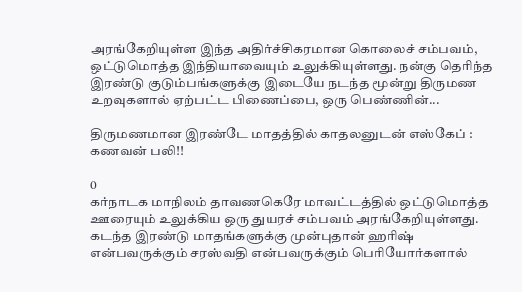அரங்கேறியுள்ள இந்த அதிர்ச்சிகரமான கொலைச் சம்பவம், ஒட்டுமொத்த இந்தியாவையும் உலுக்கியுள்ளது. நன்கு தெரிந்த இரண்டு குடும்பங்களுக்கு இடையே நடந்த மூன்று திருமண உறவுகளால் ஏற்பட்ட பிணைப்பை, ஒரு பெண்ணின்...

திருமணமான இரண்டே மாதத்தில் காதலனுடன் எஸ்கேப் : கணவன் பலி!!

0
கர்நாடக மாநிலம் தாவணகெரே மாவட்டத்தில் ஒட்டுமொத்த ஊரையும் உலுக்கிய ஒரு துயரச் சம்பவம் அரங்கேறியுள்ளது. கடந்த இரண்டு மாதங்களுக்கு முன்புதான் ஹரிஷ் என்பவருக்கும் சரஸ்வதி என்பவருக்கும் பெரியோர்களால்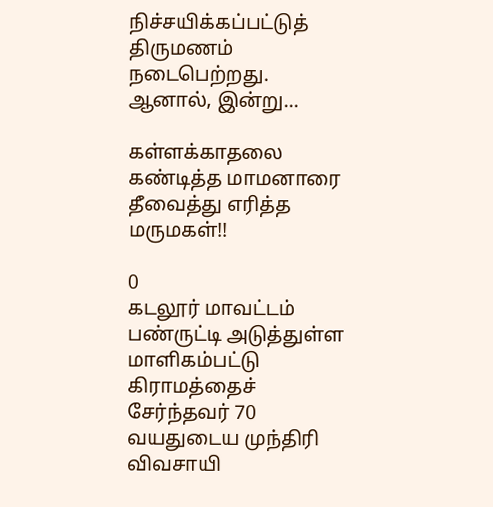நிச்சயிக்கப்பட்டுத் திருமணம் நடைபெற்றது. ஆனால், இன்று...

கள்ளக்காதலை கண்டித்த மாமனாரை தீவைத்து எரித்த மருமகள்!!

0
கடலூர் மாவட்டம் பண்ருட்டி அடுத்துள்ள மாளிகம்பட்டு கிராமத்தைச் சேர்ந்தவர் 70 வயதுடைய முந்திரி விவசாயி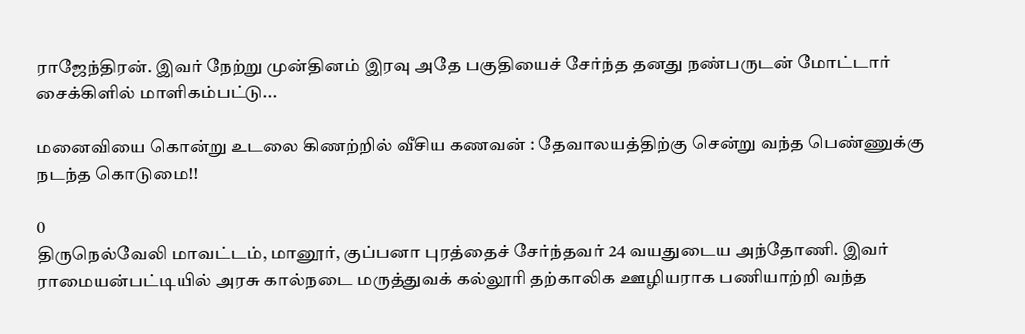ராஜேந்திரன். இவர் நேற்று முன்தினம் இரவு அதே பகுதியைச் சேர்ந்த தனது நண்பருடன் மோட்டார் சைக்கிளில் மாளிகம்பட்டு...

மனைவியை கொன்று உடலை கிணற்றில் வீசிய கணவன் : தேவாலயத்திற்கு சென்று வந்த பெண்ணுக்கு நடந்த கொடுமை!!

0
திருநெல்வேலி மாவட்டம், மானூர், குப்பனா புரத்தைச் சேர்ந்தவர் 24 வயதுடைய அந்தோணி. இவர் ராமையன்பட்டியில் அரசு கால்நடை மருத்துவக் கல்லூரி தற்காலிக ஊழியராக பணியாற்றி வந்த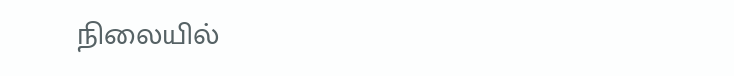நிலையில்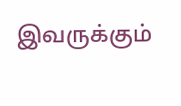இவருக்கும்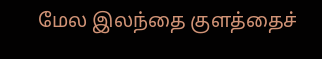மேல இலந்தை குளத்தைச்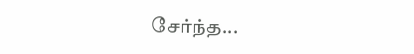சேர்ந்த...